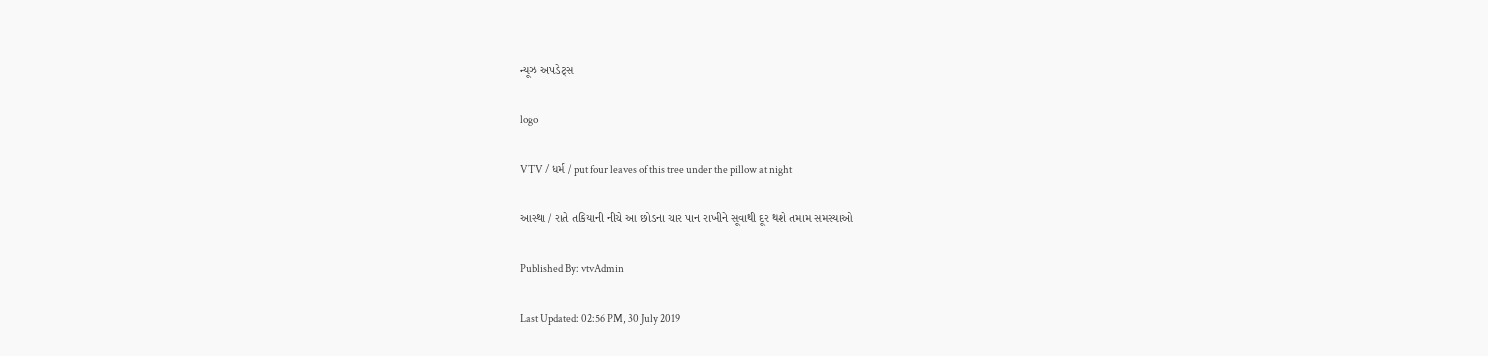ન્યૂઝ અપડેટ્સ

logo

VTV / ધર્મ / put four leaves of this tree under the pillow at night

આસ્થા / રાતે તકિયાની નીચે આ છોડના ચાર પાન રાખીને સૂવાથી દૂર થશે તમામ સમસ્યાઓ

Published By: vtvAdmin

Last Updated: 02:56 PM, 30 July 2019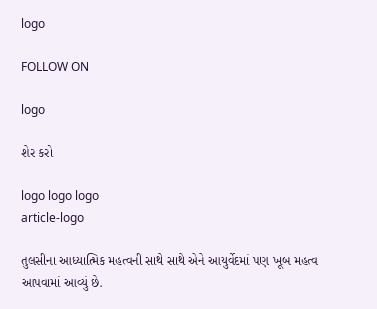logo

FOLLOW ON

logo

શેર કરો

logo logo logo
article-logo

તુલસીના આધ્યાત્મિક મહત્વની સાથે સાથે એને આયુર્વેદમાં પણ ખૂબ મહત્વ આપવામાં આવ્યું છે.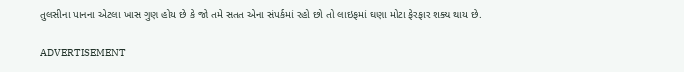તુલસીના પાનના એટલા ખાસ ગુણ હોય છે કે જો તમે સતત એના સંપર્કમાં રહો છો તો લાઇફમાં ઘણા મોટા ફેરફાર શક્ય થાય છે.

ADVERTISEMENT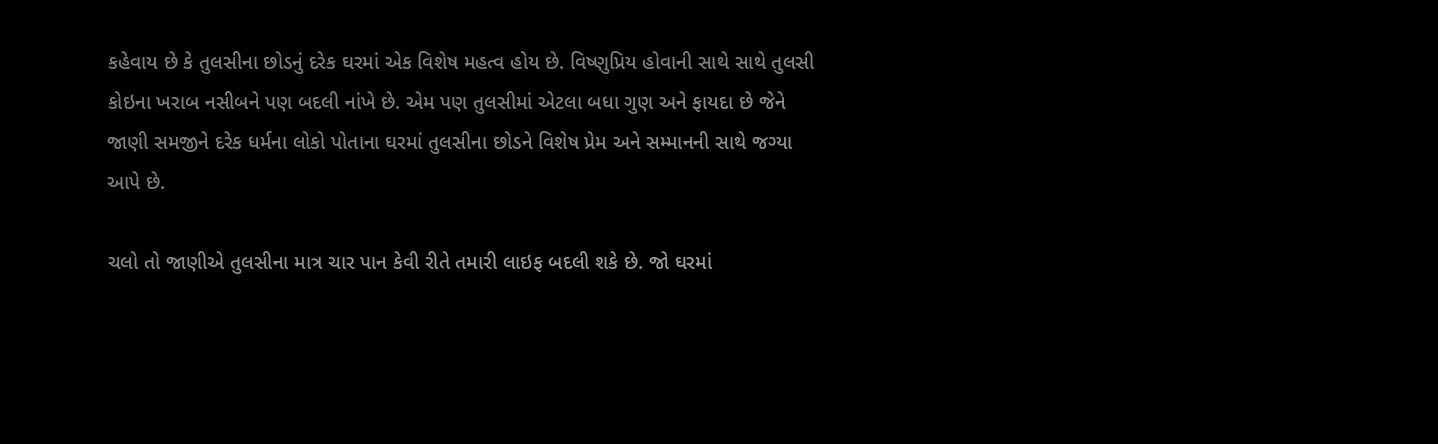કહેવાય છે કે તુલસીના છોડનું દરેક ઘરમાં એક વિશેષ મહત્વ હોય છે. વિષ્ણુપ્રિય હોવાની સાથે સાથે તુલસી કોઇના ખરાબ નસીબને પણ બદલી નાંખે છે. એમ પણ તુલસીમાં એટલા બધા ગુણ અને ફાયદા છે જેને જાણી સમજીને દરેક ધર્મના લોકો પોતાના ઘરમાં તુલસીના છોડને વિશેષ પ્રેમ અને સમ્માનની સાથે જગ્યા આપે છે.

ચલો તો જાણીએ તુલસીના માત્ર ચાર પાન કેવી રીતે તમારી લાઇફ બદલી શકે છે. જો ઘરમાં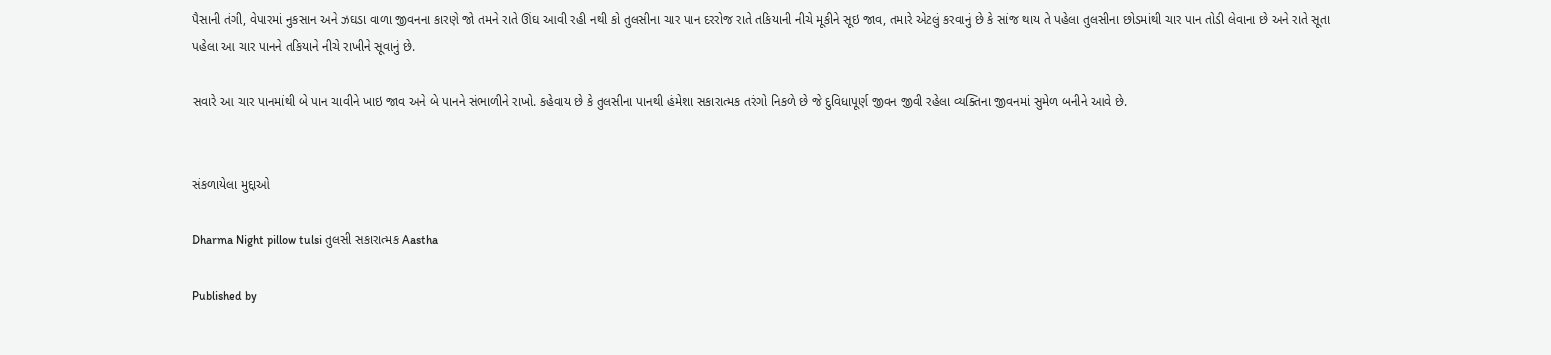પૈસાની તંગી, વેપારમાં નુકસાન અને ઝઘડા વાળા જીવનના કારણે જો તમને રાતે ઊંઘ આવી રહી નથી કો તુલસીના ચાર પાન દરરોજ રાતે તકિયાની નીચે મૂકીને સૂઇ જાવ, તમારે એટલું કરવાનું છે કે સાંજ થાય તે પહેલા તુલસીના છોડમાંથી ચાર પાન તોડી લેવાના છે અને રાતે સૂતા પહેલા આ ચાર પાનને તકિયાને નીચે રાખીને સૂવાનું છે.

સવારે આ ચાર પાનમાંથી બે પાન ચાવીને ખાઇ જાવ અને બે પાનને સંભાળીને રાખો. કહેવાય છે કે તુલસીના પાનથી હંમેશા સકારાત્મક તરંગો નિકળે છે જે દુવિધાપૂર્ણ જીવન જીવી રહેલા વ્યક્તિના જીવનમાં સુમેળ બનીને આવે છે.


સંકળાયેલા મુદ્દાઓ

Dharma Night pillow tulsi તુલસી સકારાત્મક Aastha

Published by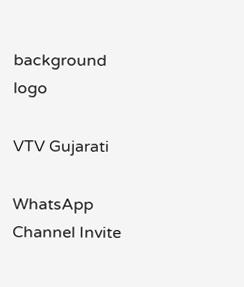background
logo

VTV Gujarati

WhatsApp Channel Invite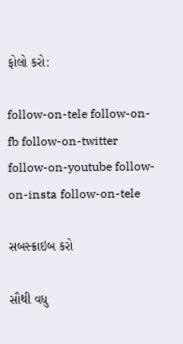ફોલો કરો:

follow-on-tele follow-on-fb follow-on-twitter follow-on-youtube follow-on-insta follow-on-tele

સબસ્ક્રાઇબ કરો

સૌથી વધુ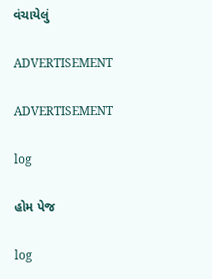વંચાયેલું

ADVERTISEMENT

ADVERTISEMENT

log

હોમ પેજ

log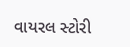વાયરલ સ્ટોરી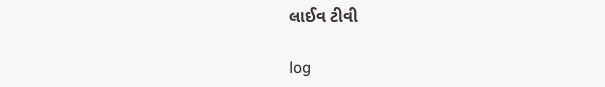લાઈવ ટીવી

log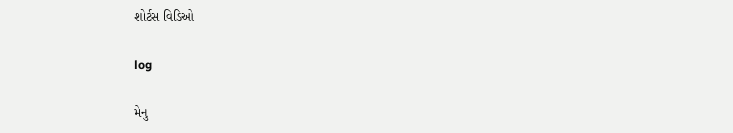શોર્ટસ વિડિઓ

log

મેનુ